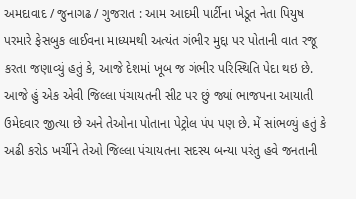અમદાવાદ / જુનાગઢ / ગુજરાત : આમ આદમી પાર્ટીના ખેડૂત નેતા પિયુષ પરમારે ફેસબુક લાઈવના માધ્યમથી અત્યંત ગંભીર મુદ્દા પર પોતાની વાત રજૂ કરતા જણાવ્યું હતું કે, આજે દેશમાં ખૂબ જ ગંભીર પરિસ્થિતિ પેદા થઇ છે. આજે હું એક એવી જિલ્લા પંચાયતની સીટ પર છું જ્યાં ભાજપના આયાતી ઉમેદવાર જીત્યા છે અને તેઓના પોતાના પેટ્રોલ પંપ પણ છે. મેં સાંભળ્યું હતું કે અઢી કરોડ ખર્ચીને તેઓ જિલ્લા પંચાયતના સદસ્ય બન્યા પરંતુ હવે જનતાની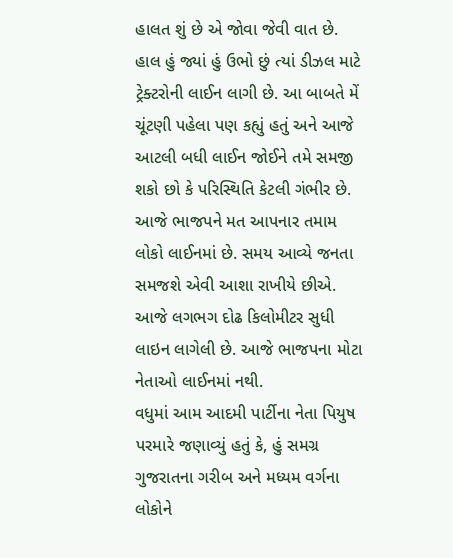હાલત શું છે એ જોવા જેવી વાત છે. હાલ હું જ્યાં હું ઉભો છું ત્યાં ડીઝલ માટે ટ્રેક્ટરોની લાઈન લાગી છે. આ બાબતે મેં ચૂંટણી પહેલા પણ કહ્યું હતું અને આજે આટલી બધી લાઈન જોઈને તમે સમજી શકો છો કે પરિસ્થિતિ કેટલી ગંભીર છે. આજે ભાજપને મત આપનાર તમામ લોકો લાઈનમાં છે. સમય આવ્યે જનતા સમજશે એવી આશા રાખીયે છીએ. આજે લગભગ દોઢ કિલોમીટર સુધી લાઇન લાગેલી છે. આજે ભાજપના મોટા નેતાઓ લાઈનમાં નથી.
વધુમાં આમ આદમી પાર્ટીના નેતા પિયુષ પરમારે જણાવ્યું હતું કે, હું સમગ્ર ગુજરાતના ગરીબ અને મધ્યમ વર્ગના લોકોને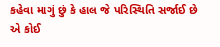કહેવા માગું છું કે હાલ જે પરિસ્થિતિ સર્જાઈ છે એ કોઈ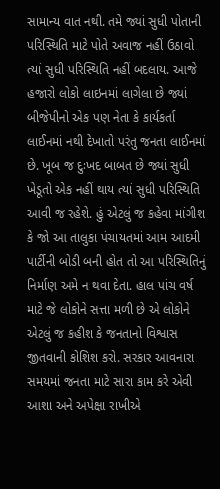સામાન્ય વાત નથી. તમે જ્યાં સુધી પોતાની પરિસ્થિતિ માટે પોતે અવાજ નહીં ઉઠાવો ત્યાં સુધી પરિસ્થિતિ નહીં બદલાય. આજે હજારો લોકો લાઇનમાં લાગેલા છે જ્યાં બીજેપીનો એક પણ નેતા કે કાર્યકર્તા લાઈનમાં નથી દેખાતો પરંતુ જનતા લાઈનમાં છે. ખૂબ જ દુઃખદ બાબત છે જ્યાં સુધી ખેડૂતો એક નહીં થાય ત્યાં સુધી પરિસ્થિતિ આવી જ રહેશે. હું એટલું જ કહેવા માંગીશ કે જો આ તાલુકા પંચાયતમાં આમ આદમી પાર્ટીની બોડી બની હોત તો આ પરિસ્થિતિનું નિર્માણ અમે ન થવા દેતા. હાલ પાંચ વર્ષ માટે જે લોકોને સત્તા મળી છે એ લોકોને એટલું જ કહીશ કે જનતાનો વિશ્વાસ જીતવાની કોશિશ કરો. સરકાર આવનારા સમયમાં જનતા માટે સારા કામ કરે એવી આશા અને અપેક્ષા રાખીએ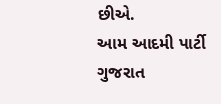છીએ.
આમ આદમી પાર્ટી ગુજરાત